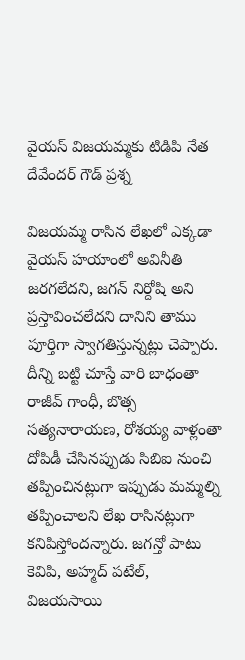వైయస్ విజయమ్మకు టిడిపి నేత దేవేందర్ గౌడ్ ప్రశ్న

విజయమ్మ రాసిన లేఖలో ఎక్కడా వైయస్ హయాంలో అవినీతి జరగలేదని, జగన్ నిర్దోషి అని ప్రస్తావించలేదని దానిని తాము పూర్తిగా స్వాగతిస్తున్నట్లు చెప్పారు. దీన్ని బట్టి చూస్తే వారి బాధంతా రాజీవ్ గాంధీ, బొత్స సత్యనారాయణ, రోశయ్య వాళ్లంతా దోపిడీ చేసినప్పుడు సిబిఐ నుంచి తప్పించినట్లుగా ఇప్పుడు మమ్మల్ని తప్పించాలని లేఖ రాసినట్లుగా కనిపిస్తోందన్నారు. జగన్తో పాటు కెవిపి, అహ్మద్ పటేల్, విజయసాయి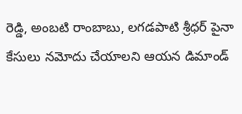రెడ్డి, అంబటి రాంబాబు, లగడపాటి శ్రీధర్ పైనా కేసులు నమోదు చేయాలని ఆయన డిమాండ్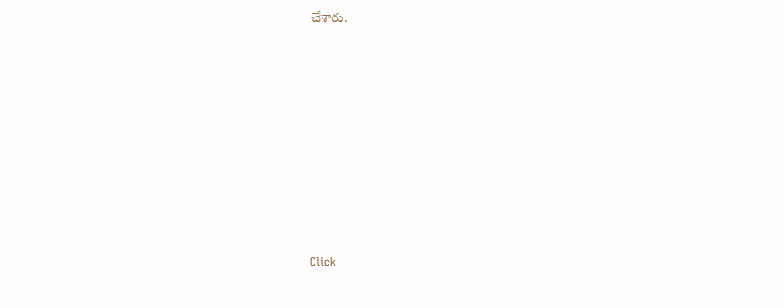చేశారు.












Click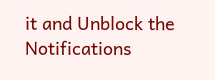it and Unblock the Notifications